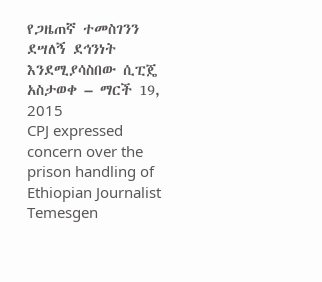የጋዜጠኛ ተመስገንን ደሣለኝ ደኅንነት እንደሚያሳስበው ሲፒጄ አስታወቀ – ማርች 19, 2015
CPJ expressed concern over the prison handling of Ethiopian Journalist Temesgen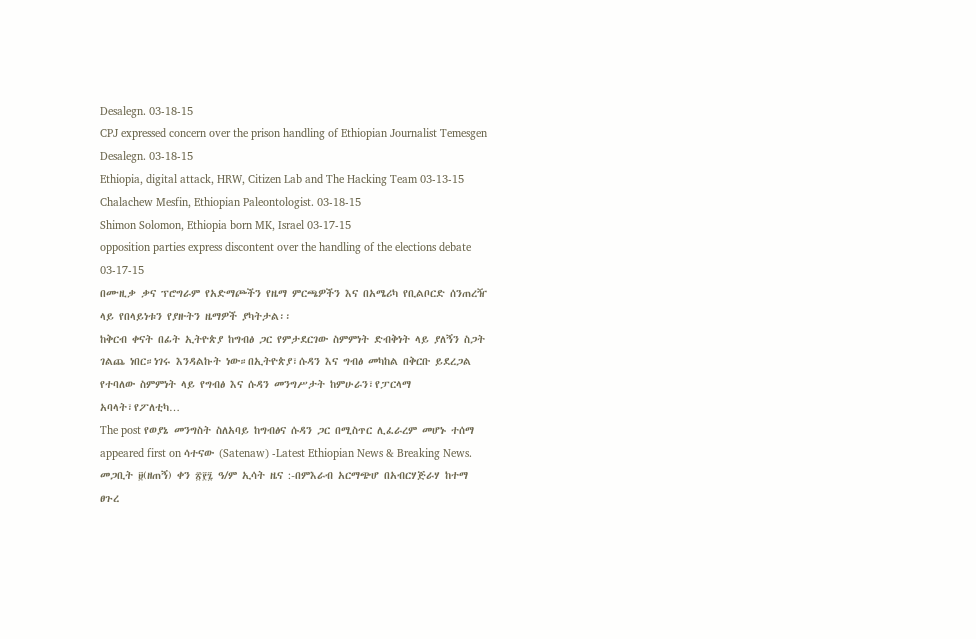Desalegn. 03-18-15
CPJ expressed concern over the prison handling of Ethiopian Journalist Temesgen Desalegn. 03-18-15
Ethiopia, digital attack, HRW, Citizen Lab and The Hacking Team 03-13-15
Chalachew Mesfin, Ethiopian Paleontologist. 03-18-15
Shimon Solomon, Ethiopia born MK, Israel 03-17-15
opposition parties express discontent over the handling of the elections debate 03-17-15
በሙዚቃ ቃና ፕሮግራም የአድማጮችን የዜማ ምርጫዎችን እና በአሜሪካ የቢልቦርድ ሰንጠረዥ ላይ የበላይነቱን የያዙትን ዜማዎች ያካትታል፡፡
ከቅርብ ቀናት በፊት ኢትዮጵያ ከግብፅ ጋር የምታደርገው ስምምነት ድብቅነት ላይ ያለኝን ስጋት ገልጨ ነበር።ነገሩ እንዳልኩት ነው።በኢትዮጵያ፣ሱዳን እና ግብፅ መካከል በቅርቡ ይደረጋል የተባለው ስምምነት ላይ የግብፅ እና ሱዳን መንግሥታት ከምሁራን፣የፓርላማ አባላት፣የፖለቲካ…
The post የወያኔ መንግስት ስለአባይ ከግብፅና ሱዳን ጋር በሚስጥር ሊፈራረም መሆኑ ተሰማ appeared first on ሳተናው (Satenaw) -Latest Ethiopian News & Breaking News.
መጋቢት ፱(ዘጠኝ) ቀን ፳፻፯ ዓ/ም ኢሳት ዜና :-በምእራብ አርማጭሆ በአብርሃጅራሃ ከተማ ፀጉረ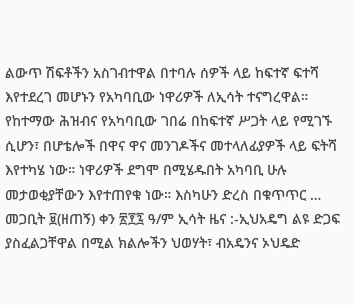ልውጥ ሽፍቶችን አስገብተዋል በተባሉ ሰዎች ላይ ከፍተኛ ፍተሻ እየተደረገ መሆኑን የአካባቢው ነዋሪዎች ለኢሳት ተናግረዋል። የከተማው ሕዝብና የአካባቢው ገበሬ በከፍተኛ ሥጋት ላይ የሚገኙ ሲሆን፣ በሆቴሎች በዋና ዋና መንገዶችና መተላለፊያዎች ላይ ፍትሻ እየተካሄ ነው። ነዋሪዎች ደግሞ በሚሄዱበት አካባቢ ሁሉ መታወቂያቸውን እየተጠየቁ ነው። እስካሁን ድረስ በቁጥጥር …
መጋቢት ፱(ዘጠኝ) ቀን ፳፻፯ ዓ/ም ኢሳት ዜና :-ኢህአዴግ ልዩ ድጋፍ ያስፈልጋቸዋል በሚል ክልሎችን ህወሃት፣ ብአዴንና ኦህዴድ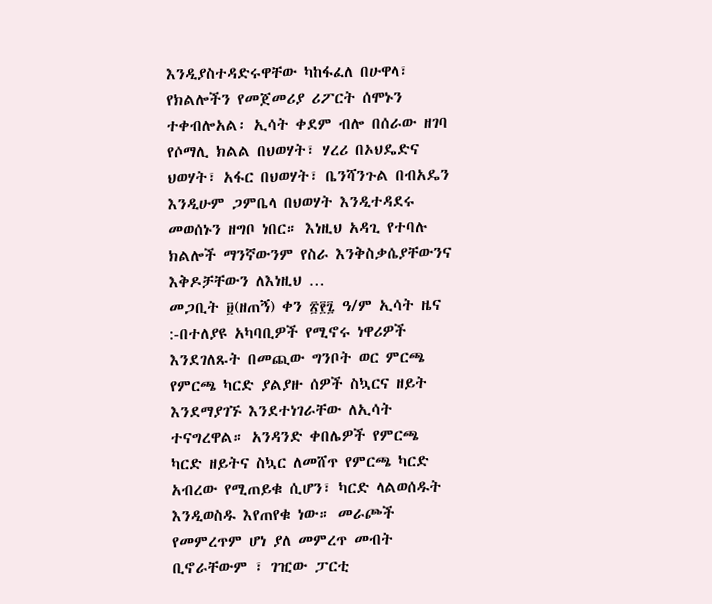እንዲያስተዳድሩዋቸው ካከፋፈለ በሁዋላ፣ የክልሎችን የመጀመሪያ ሪፖርት ሰሞኑን ተቀብሎአል፡ ኢሳት ቀደም ብሎ በሰራው ዘገባ የሶማሊ ክልል በህወሃት፣ ሃረሪ በኦህዴድና ህወሃት፣ አፋር በህወሃት፣ ቤንሻንጉል በብአዴን እንዲሁም ጋምቤላ በህወሃት እንዲተዳደሩ መወሰኑን ዘግቦ ነበር። እነዚህ አዳጊ የተባሉ ክልሎች ማንኛውንም የስራ እንቅስቃሴያቸውንና እቅዶቻቸውን ለእነዚህ …
መጋቢት ፱(ዘጠኝ) ቀን ፳፻፯ ዓ/ም ኢሳት ዜና :-በተለያዩ አካባቢዎች የሚኖሩ ነዋሪዎች እንደገለጹት በመጪው ግንቦት ወር ምርጫ የምርጫ ካርድ ያልያዙ ሰዎች ስኳርና ዘይት እንደማያገኙ እንደተነገራቸው ለኢሳት ተናግረዋል። አንዳንድ ቀበሌዎች የምርጫ ካርድ ዘይትና ስኳር ለመሸጥ የምርጫ ካርድ አብረው የሚጠይቁ ሲሆን፣ ካርድ ላልወሰዱት እንዲወስዱ እየጠየቁ ነው። መራጮች የመምረጥም ሆነ ያለ መምረጥ መብት ቢኖራቸውም ፣ ገዢው ፓርቲ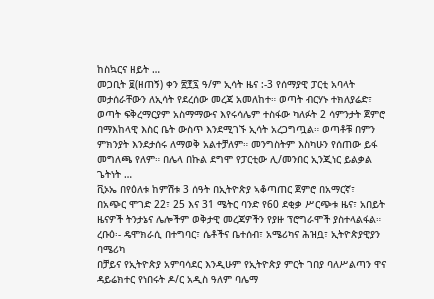ከስኳርና ዘይት …
መጋቢት ፱(ዘጠኝ) ቀን ፳፻፯ ዓ/ም ኢሳት ዜና :-3 የሰማያዊ ፓርቲ አባላት መታሰራቸውን ለኢሳት የደረሰው መረጃ አመለከተ። ወጣት ብርሃኑ ተክለያሬድ፣ ወጣት ፍቅረማርያም አስማማውና እየሩሳሌም ተስፋው ካለፉት 2 ሳምንታት ጀምሮ በማእከላዊ እስር ቤት ውስጥ እንደሚገኙ ኢሳት አረጋግጧል። ወጣቶቹ በምን ምክንያት እንደታሰሩ ለማወቅ አልተቻለም። መንግስትም እስካሁን የሰጠው ይፋ መግለጫ የለም። በሌላ በኩል ደግሞ የፓርቲው ሊ/መንበር ኢንጂነር ይልቃል ጌትነት …
ቪኦኤ በየዕለቱ ከምሽቱ 3 ሰዓት በኢትዮጵያ ኣቆጣጠር ጀምሮ በአማርኛ፣ በአጭር ሞገድ 22፣ 25 እና 31 ሜትር ባንድ የ60 ደቂቃ ሥርጭቱ ዜና፣ አበይት ዜናዎች ትንታኔና ሌሎችም ወቅታዊ መረጃዎችን የያዙ ፕሮግራሞች ያስተላልፋል።
ረቡዕ፡- ዴሞክራሲ በተግባር፣ ሴቶችና ቤተሰብ፣ አሜሪካና ሕዝቧ፣ ኢትዮጵያዊያን ባሜሪካ
በቻይና የኢትዮጵያ አምባሳደር እንዲሁም የኢትዮጵያ ምርት ገበያ ባለሥልጣን ዋና ዳይሬክተር የነበሩት ዶ/ር አዲስ ዓለም ባሌማ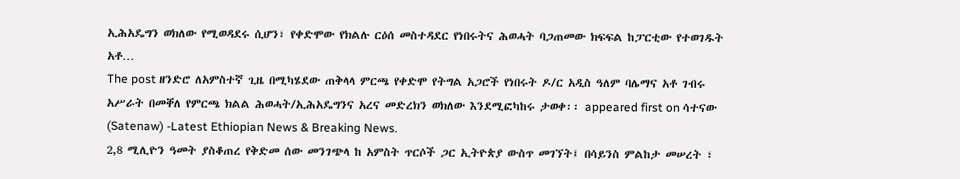ኢሕአዴግን ወክለው የሚወዳደሩ ሲሆን፣ የቀድሞው የክልሉ ርዕሰ መስተዳደር የነበሩትና ሕወሓት ባጋጠመው ክፍፍል ከፓርቲው የተወገዱት አቶ…
The post ዘንድሮ ለአምስተኛ ጊዜ በሚካሄደው ጠቅላላ ምርጫ የቀድሞ የትግል አጋሮች የነበሩት ዶ/ር አዲስ ዓለም ባሌማና አቶ ገብሩ አሥራት በመቐለ የምርጫ ክልል ሕወሓት/ኢሕአዴግንና አረና መድረክን ወክለው እንደሚፎካከሩ ታወቀ፡፡ appeared first on ሳተናው (Satenaw) -Latest Ethiopian News & Breaking News.
2,8 ሚሊዮን ዓመት ያስቆጠረ የቅድመ ሰው መንገጭላ ከ አምስት ጥርሶች ጋር ኢትዮጵያ ውስጥ መገኘት፤ በሳይንስ ምልከታ መሠረት ፣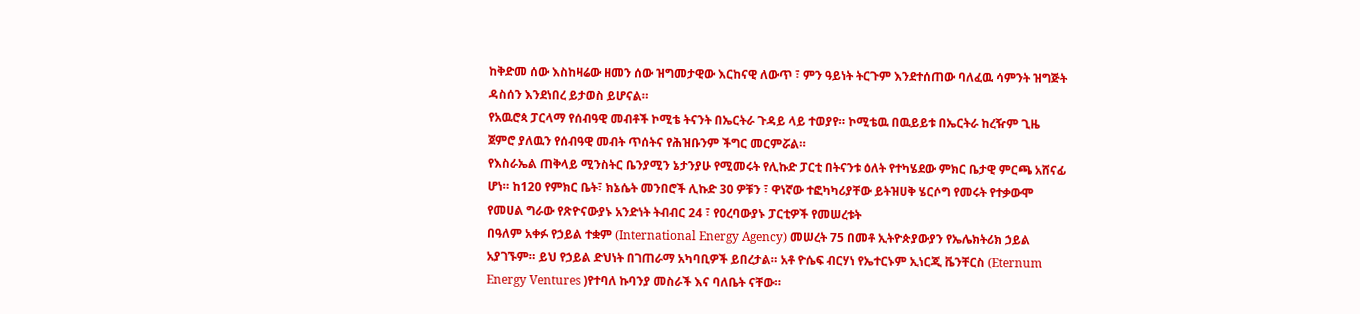ከቅድመ ሰው እስከዛሬው ዘመን ሰው ዝግመታዊው እርከናዊ ለውጥ ፣ ምን ዓይነት ትርጉም እንደተሰጠው ባለፈዉ ሳምንት ዝግጅት ዳስሰን እንደነበረ ይታወስ ይሆናል።
የአዉሮጳ ፓርላማ የሰብዓዊ መብቶች ኮሚቴ ትናንት በኤርትራ ጉዳይ ላይ ተወያየ። ኮሚቴዉ በዉይይቱ በኤርትራ ከረዥም ጊዜ ጀምሮ ያለዉን የሰብዓዊ መብት ጥሰትና የሕዝቡንም ችግር መርምሯል።
የእስራኤል ጠቅላይ ሚንስትር ቤንያሚን ኔታንያሁ የሚመሩት የሊኩድ ፓርቲ በትናንቱ ዕለት የተካሄደው ምክር ቤታዊ ምርጫ አሸናፊ ሆነ። ከ120 የምክር ቤት፣ ክኔሴት መንበሮች ሊኩድ 30 ዎቹን ፣ ዋነኛው ተፎካካሪያቸው ይትዝሀቅ ሄርሶግ የመሩት የተቃውሞ የመሀል ግራው የጽዮናውያኑ አንድነት ትብብር 24 ፣ የዐረባውያኑ ፓርቲዎች የመሠረቱት
በዓለም አቀፉ የኃይል ተቋም (International Energy Agency) መሠረት 75 በመቶ ኢትዮጵያውያን የኤሌክትሪክ ኃይል አያገኙም። ይህ የኃይል ድህነት በገጠራማ አካባቢዎች ይበረታል። አቶ ዮሴፍ ብርሃነ የኤተርኑም ኢነርጂ ቬንቸርስ (Eternum Energy Ventures )የተባለ ኩባንያ መስራች እና ባለቤት ናቸው።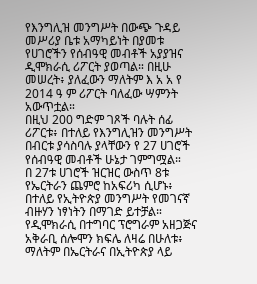የእንግሊዝ መንግሥት በውጭ ጉዳይ መሥሪያ ቤቱ አማካይነት በያመቱ የሀገሮችን የሰብዓዊ መብቶች አያያዝና ዲሞክራሲ ሪፖርት ያወጣል። በዚሁ መሠረት፥ ያለፈውን ማለትም እ አ አ የ 2014 ዓ ም ሪፖርት ባለፈው ሣምንት አውጥቷል።
በዚህ 200 ግድም ገጾች ባሉት ሰፊ ሪፖርቱ፥ በተለይ የእንግሊዝን መንግሥት በብርቱ ያሳስባሉ ያላቸውን የ 27 ሀገሮች የሰብዓዊ መብቶች ሁኔታ ገምግሟል።
በ 27ቱ ሀገሮች ዝርዝር ውስጥ 8ቱ የኤርትራን ጨምሮ ከአፍሪካ ሲሆኑ፥ በተለይ የኢትዮጵያ መንግሥት የመገናኛ ብዙሃን ነፃነትን በማገድ ይተቻል።
የዲሞክራሲ በተግባር ፕሮግራም አዘጋጅና አቅራቢ ሰሎሞን ክፍሌ ለዛሬ በሁለቱ፥ ማለትም በኤርትራና በኢትዮጵያ ላይ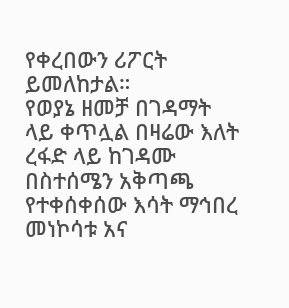የቀረበውን ሪፖርት ይመለከታል።
የወያኔ ዘመቻ በገዳማት ላይ ቀጥሏል በዛሬው እለት ረፋድ ላይ ከገዳሙ በስተሰሜን አቅጣጫ የተቀሰቀሰው እሳት ማኅበረ መነኮሳቱ አና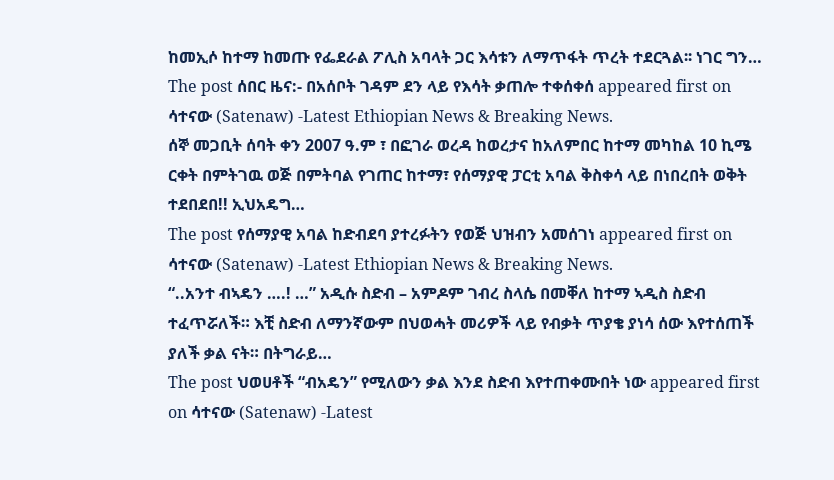ከመኢሶ ከተማ ከመጡ የፌደራል ፖሊስ አባላት ጋር እሳቱን ለማጥፋት ጥረት ተደርጓል፡፡ ነገር ግን…
The post ሰበር ዜና:- በአሰቦት ገዳም ደን ላይ የእሳት ቃጠሎ ተቀሰቀሰ appeared first on ሳተናው (Satenaw) -Latest Ethiopian News & Breaking News.
ሰኞ መጋቢት ሰባት ቀን 2007 ዓ.ም ፣ በፎገራ ወረዳ ከወረታና ከአለምበር ከተማ መካከል 10 ኪሜ ርቀት በምትገዉ ወጅ በምትባል የገጠር ከተማ፣ የሰማያዊ ፓርቲ አባል ቅስቀሳ ላይ በነበረበት ወቅት ተደበደበ!! ኢህአዴግ…
The post የሰማያዊ አባል ከድብደባ ያተረፉትን የወጅ ህዝብን አመሰገነ appeared first on ሳተናው (Satenaw) -Latest Ethiopian News & Breaking News.
“..አንተ ብኣዴን ….! …” አዲሱ ስድብ – አምዶም ገብረ ስላሴ በመቐለ ከተማ ኣዲስ ስድብ ተፈጥሯለች። እቺ ስድብ ለማንኛውም በህወሓት መሪዎች ላይ የብቃት ጥያቄ ያነሳ ሰው እየተሰጠች ያለች ቃል ናት። በትግራይ…
The post ህወሀቶች “ብአዴን” የሚለውን ቃል እንደ ስድብ እየተጠቀሙበት ነው appeared first on ሳተናው (Satenaw) -Latest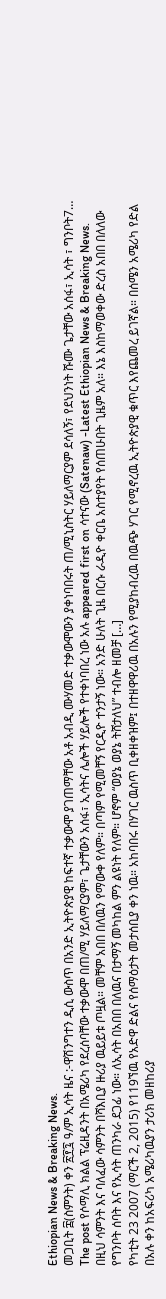Ethiopian News & Breaking News.
መጋቢት ፰(ስምንት) ቀን ፳፻፯ ዓ/ም ኢሳት ዜና :-ዋሽንግተን ዲሲ ውስጥ በአንድ ኢትዮጵያዊ ከፍተኛ ተቃውሞ ያገጠማቸው አቶ አብዲ ሙሃመድ ተቃውሞውን ያቀነባበሩት ጠ/ሚኒስትር ሃይለማርያም ደሳለኝ፣ የደህንነት ሹሙ ጌታቸው አሰፋ፣ ኢሳት ፣ ግንቦት7…
The post የሶማሊ ክልል ፕሬዚዳንት በአሜሪካ የደረሰባቸው ተቃውሞ በጠ/ሚ ሃይለማርያም፣ ጌታቸውን አሰፋ፣ ኢሳትና ሌሎች ሃይሎች የተቀነባበረ ነው አሉ appeared first on ሳተናው (Satenaw) -Latest Ethiopian News & Breaking News.
በዚህ ሳምንት እና ባለፈው ሳምንት በሻእቢያ ዙሪያ ዉይይቱ ጦዟል። መቸም አበበ በለዉን የማውቀ የለም። በጣም የሚመቸኝ የርዲዮ ተንታኝ ነው። አንድ ሁለት ጊዜ በርሱ ራዲዮ ቀርቤ አስተያየት የሰጠሁበት ጊዜም አለ። እኔ እስከማወቀው ድረስ አበበ በለለው የግንቦት ሰባት እና የኢሳት ጠንካራ ደጋፊ ነው። ለኢሳት በአበበ በለዉና በታማኝ መካከል ምን ልዩነት የለም። ሆኖም “ወያኔ ወያኔ ትሸታለህ” ተብሎ ዘመቻ […]
የካቲት 23 2007 (ማርች 2, 2015) የ119ኘዉ የአድዋ ድልና የሰማዕታት መታሰቢያ ቀን ነዉ። አከባበሩ በሃገር ዉስጥ ቢቀዘቀዝም፤ በተዘዋዋሪዉ በአሉን የሚያከብረዉ በዉጭ ሃገር የሚኖረዉ ኢትዮጵያዊ ቁጥር እየጨመረ ይገኛል። በሰሜን አሜሪካ የድል በአሉ ቀን ከአፍሪካ አሜሪካዉያን ታሪክ መዘከሪያ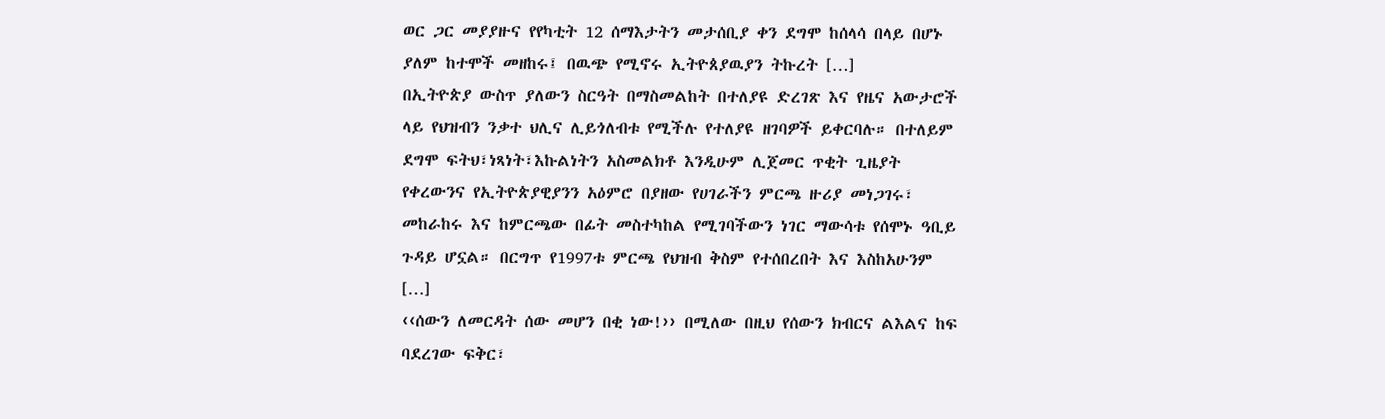ወር ጋር መያያዙና የየካቲት 12 ሰማእታትን መታሰቢያ ቀን ደግሞ ከሰላሳ በላይ በሆኑ ያለም ከተሞች መዘከሩ፤ በዉጭ የሚኖሩ ኢትዮጰያዉያን ትኩረት […]
በኢትዮጵያ ውስጥ ያለውን ስርዓት በማስመልከት በተለያዩ ድረገጽ እና የዜና አውታሮች ላይ የህዝብን ንቃተ ህሊና ሊይጎለብቱ የሚችሉ የተለያዩ ዘገባዎች ይቀርባሉ። በተለይም ደግሞ ፍትህ፣ነጻነት፣እኩልነትን አስመልክቶ እንዲሁም ሊጀመር ጥቂት ጊዜያት የቀረውንና የኢትዮጵያዊያንን አዕምሮ በያዘው የሀገራችን ምርጫ ዙሪያ መነጋገሩ፣ መከራከሩ እና ከምርጫው በፊት መስተካከል የሚገባችውን ነገር ማውሳቱ የሰሞኑ ዓቢይ ጉዳይ ሆኗል። በርግጥ የ1997ቱ ምርጫ የህዝብ ቅስም የተሰበረበት እና እስከአሁንም […]
‹‹ሰውን ለመርዳት ሰው መሆን በቂ ነው!›› በሚለው በዚህ የሰውን ክብርና ልእልና ከፍ ባደረገው ፍቅር፣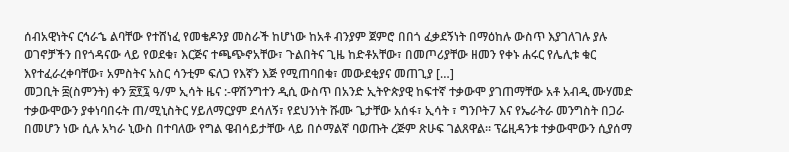ሰብአዊነትና ርኅራኄ ልባቸው የተሸነፈ የመቄዶንያ መስራች ከሆነው ከአቶ ብንያም ጀምሮ በበጎ ፈቃደኝነት በማዕከሉ ውስጥ እያገለገሉ ያሉ ወገኖቻችን በየጎዳናው ላይ የወደቁ፣ እርጅና ተጫጭኖአቸው፣ ጉልበትና ጊዜ ከድቶአቸው፣ በመጦሪያቸው ዘመን የቀኑ ሐሩር የሌሊቱ ቁር እየተፈራረቀባቸው፣ አምስትና አስር ሳንቲም ፍለጋ የእኛን እጅ የሚጠባበቁ፣ መውደቂያና መጠጊያ […]
መጋቢት ፰(ስምንት) ቀን ፳፻፯ ዓ/ም ኢሳት ዜና :-ዋሽንግተን ዲሲ ውስጥ በአንድ ኢትዮጵያዊ ከፍተኛ ተቃውሞ ያገጠማቸው አቶ አብዲ ሙሃመድ ተቃውሞውን ያቀነባበሩት ጠ/ሚኒስትር ሃይለማርያም ደሳለኝ፣ የደህንነት ሹሙ ጌታቸው አሰፋ፣ ኢሳት ፣ ግንቦት7 እና የኤራትራ መንግስት በጋራ በመሆን ነው ሲሉ አካራ ኒውስ በተባለው የግል ዌብሳይታቸው ላይ በሶማልኛ ባወጡት ረጅም ጽሁፍ ገልጸዋል። ፕሬዚዳንቱ ተቃውሞውን ሲያሰማ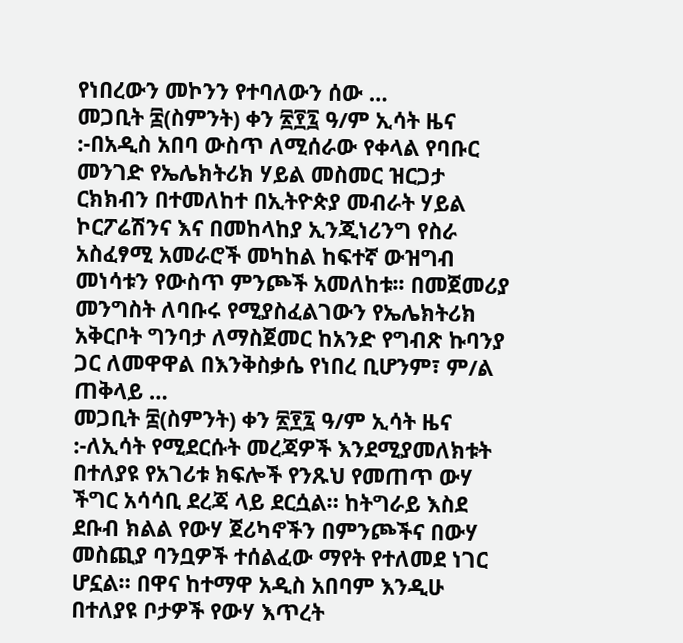የነበረውን መኮንን የተባለውን ሰው …
መጋቢት ፰(ስምንት) ቀን ፳፻፯ ዓ/ም ኢሳት ዜና :-በአዲስ አበባ ውስጥ ለሚሰራው የቀላል የባቡር መንገድ የኤሌክትሪክ ሃይል መስመር ዝርጋታ ርክክብን በተመለከተ በኢትዮጵያ መብራት ሃይል ኮርፖሬሽንና እና በመከላከያ ኢንጂነሪንግ የስራ አስፈፃሚ አመራሮች መካከል ከፍተኛ ውዝግብ መነሳቱን የውስጥ ምንጮች አመለከቱ፡፡ በመጀመሪያ መንግስት ለባቡሩ የሚያስፈልገውን የኤሌክትሪክ አቅርቦት ግንባታ ለማስጀመር ከአንድ የግብጽ ኩባንያ ጋር ለመዋዋል በእንቅስቃሴ የነበረ ቢሆንም፣ ም/ል ጠቅላይ …
መጋቢት ፰(ስምንት) ቀን ፳፻፯ ዓ/ም ኢሳት ዜና :-ለኢሳት የሚደርሱት መረጃዎች እንደሚያመለክቱት በተለያዩ የአገሪቱ ክፍሎች የንጹህ የመጠጥ ውሃ ችግር አሳሳቢ ደረጃ ላይ ደርሷል። ከትግራይ እስደ ደቡብ ክልል የውሃ ጀሪካኖችን በምንጮችና በውሃ መስጪያ ባንቧዎች ተሰልፈው ማየት የተለመደ ነገር ሆኗል። በዋና ከተማዋ አዲስ አበባም እንዲሁ በተለያዩ ቦታዎች የውሃ እጥረት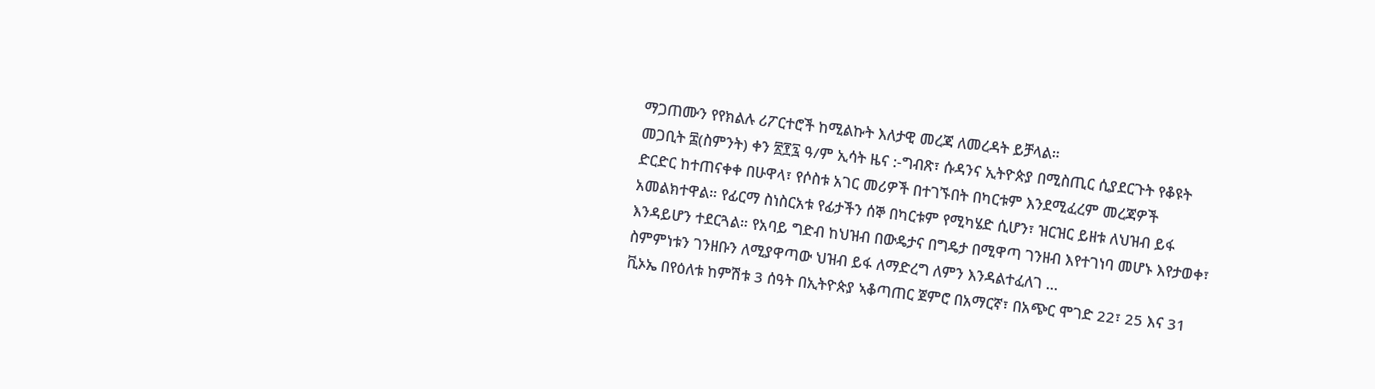ማጋጠሙን የየክልሉ ሪፖርተሮች ከሚልኩት እለታዊ መረጃ ለመረዳት ይቻላል።
መጋቢት ፰(ስምንት) ቀን ፳፻፯ ዓ/ም ኢሳት ዜና :-ግብጽ፣ ሱዳንና ኢትዮጵያ በሚስጢር ሲያደርጉት የቆዩት ድርድር ከተጠናቀቀ በሁዋላ፣ የሶስቱ አገር መሪዎች በተገኙበት በካርቱም እንደሚፈረም መረጃዎች አመልክተዋል። የፊርማ ስነስርአቱ የፊታችን ሰኞ በካርቱም የሚካሄድ ሲሆን፣ ዝርዝር ይዘቱ ለህዝብ ይፋ እንዳይሆን ተደርጓል። የአባይ ግድብ ከህዝብ በውዴታና በግዴታ በሚዋጣ ገንዘብ እየተገነባ መሆኑ እየታወቀ፣ ስምምነቱን ገንዘቡን ለሚያዋጣው ህዝብ ይፋ ለማድረግ ለምን እንዳልተፈለገ …
ቪኦኤ በየዕለቱ ከምሽቱ 3 ሰዓት በኢትዮጵያ ኣቆጣጠር ጀምሮ በአማርኛ፣ በአጭር ሞገድ 22፣ 25 እና 31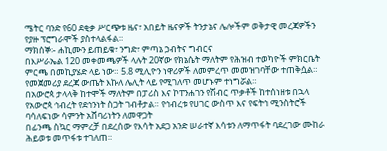ሜትር ባንድ የ60 ደቂቃ ሥርጭቱ ዜና፣ አበይት ዜናዎች ትንታኔና ሌሎችም ወቅታዊ መረጃዎችን የያዙ ፕሮግራሞች ያስተላልፋል።
ማክሰኞ፡- ሐኪሙን ይጠይቁ፣ ንግድ፣ ምጣኔ ኃብትና ግብርና
በእሥራኤል 120 መቀመጫዎች ላሉት 20ኛው የክኔሴት ማለትም የሕዝብ ተወካዮች ምክርቤት ምርጫ በመኪያሄድ ላይ ነው። 5.8 ሚሊዮን ነዋሪዎች ለመምረጥ መመዝገባቸው ተጠቅሷል። የመጀመሪያ ደረጃ ውጤት እኩለ ሌሊት ላይ የሚገለጥ መሆኑም ተነግሯል።
በአውሮጳ ታላላቅ ከተሞች ማለትም በፓሪስ እና ኮፐንሐገን የሽብር ጥቃቶች ከተሰነዘቱ በኋላ የአውሮጳ ኅብረት የደኅንነት ስጋት ገብቶታል። የኅብረቱ የሀገር ውስጥ እና የፍትኅ ሚንስትሮች ባሳለፍነው ሳምንት አሸባሪነትን ለመዋጋት
በፊንጫ ስኳር ማምረቻ በደረሰው የእሳት አደጋ አንድ ሠራተኛ እሳቱን ለማጥፋት ባደረገው ሙከራ ሕይወቱ መጥፋቱ ተገለጠ።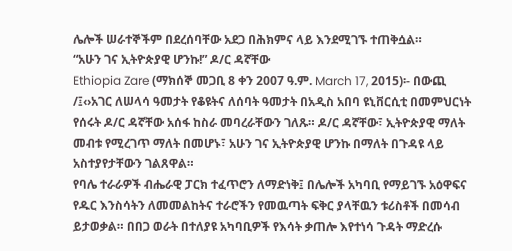ሌሎች ሠራተኞችም በደረሰባቸው አደጋ በሕክምና ላይ እንደሚገኙ ተጠቅሷል።
“አሁን ገና ኢትዮጵያዊ ሆንኩ!” ዶ/ር ዳኛቸው
Ethiopia Zare (ማክሰኞ መጋቢ 8 ቀን 2007 ዓ.ም. March 17, 2015)፡- በውጪ /፤‹›አገር ለሠላሳ ዓመታት የቆዩትና ለሰባት ዓመታት በአዲስ አበባ ዩኒቨርሲቲ በመምህርነት የሰሩት ዶ/ር ዳኛቸው አሰፋ ከስራ መባረራቸውን ገለጹ። ዶ/ር ዳኛቸው፣ ኢትዮጵያዊ ማለት መብቱ የሚረገጥ ማለት በመሆኑ፣ አሁን ገና ኢትዮጵያዊ ሆንኩ በማለት በጉዳዩ ላይ አስተያየታቸውን ገልጸዋል።
የባሌ ተራራዎች ብሔራዊ ፓርክ ተፈጥሮን ለማድነቅ፤ በሌሎች አካባቢ የማይገኙ አዕዋፍና የዱር እንስሳትን ለመመልከትና ተራሮችን የመዉጣት ፍቅር ያላቸዉን ቱሪስቶች በመሳብ ይታወቃል። በበጋ ወራት በተለያዩ አካባቢዎች የእሳት ቃጠሎ እየተነሳ ጉዳት ማድረሱ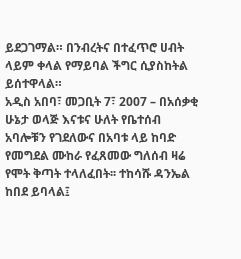ይደጋገማል። በንብረትና በተፈጥሮ ሀብት ላይም ቀላል የማይባል ችግር ሲያስከትል ይሰተዋላል።
አዲስ አበባ፣ መጋቢት 7፣ 2007 – በአሰቃቂ ሁኔታ ወላጅ እናቱና ሁለት የቤተሰብ አባሎቹን የገደለውና በአባቱ ላይ ከባድ የመግደል ሙከራ የፈጸመው ግለሰብ ዛሬ የሞት ቅጣት ተላለፈበት፡፡ ተከሳሹ ዳንኤል ከበደ ይባላል፤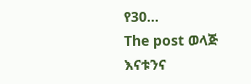የ30…
The post ወላጅ እናቱንና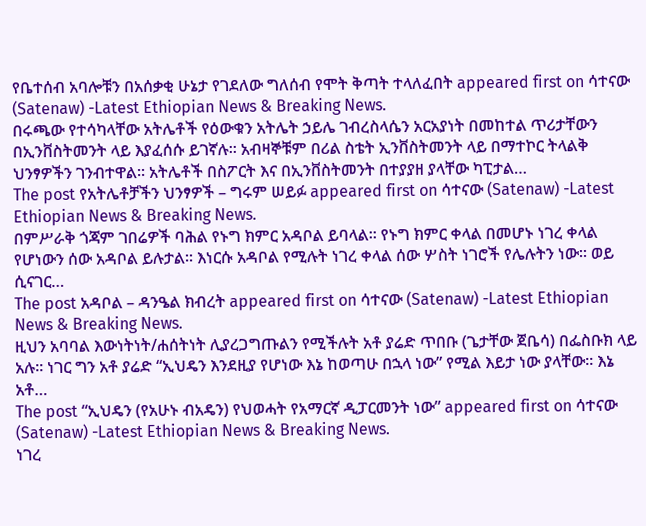የቤተሰብ አባሎቹን በአሰቃቂ ሁኔታ የገደለው ግለሰብ የሞት ቅጣት ተላለፈበት appeared first on ሳተናው (Satenaw) -Latest Ethiopian News & Breaking News.
በሩጫው የተሳካላቸው አትሌቶች የዕውቁን አትሌት ኃይሌ ገብረስላሴን አርአያነት በመከተል ጥሪታቸውን በኢንቨስትመንት ላይ እያፈሰሱ ይገኛሉ፡፡ አብዛኞቹም በሪል ስቴት ኢንቨስትመንት ላይ በማተኮር ትላልቅ ህንፃዎችን ገንብተዋል፡፡ አትሌቶች በስፖርት እና በኢንቨስትመንት በተያያዘ ያላቸው ካፒታል…
The post የአትሌቶቻችን ህንፃዎች – ግሩም ሠይፉ appeared first on ሳተናው (Satenaw) -Latest Ethiopian News & Breaking News.
በምሥራቅ ጎጃም ገበሬዎች ባሕል የኑግ ክምር አዳቦል ይባላል፡፡ የኑግ ክምር ቀላል በመሆኑ ነገረ ቀላል የሆነውን ሰው አዳቦል ይሉታል፡፡ እነርሱ አዳቦል የሚሉት ነገረ ቀላል ሰው ሦስት ነገሮች የሌሉትን ነው፡፡ ወይ ሲናገር…
The post አዳቦል – ዳንዔል ክብረት appeared first on ሳተናው (Satenaw) -Latest Ethiopian News & Breaking News.
ዚህን አባባል እውነትነት/ሐሰትነት ሊያረጋግጡልን የሚችሉት አቶ ያሬድ ጥበቡ (ጌታቸው ጀቤሳ) በፌስቡክ ላይ አሉ፡፡ ነገር ግን አቶ ያሬድ “ኢህዴን እንደዚያ የሆነው እኔ ከወጣሁ በኋላ ነው” የሚል እይታ ነው ያላቸው፡፡ እኔ አቶ…
The post “ኢህዴን (የአሁኑ ብአዴን) የህወሓት የአማርኛ ዲፓርመንት ነው” appeared first on ሳተናው (Satenaw) -Latest Ethiopian News & Breaking News.
ነገረ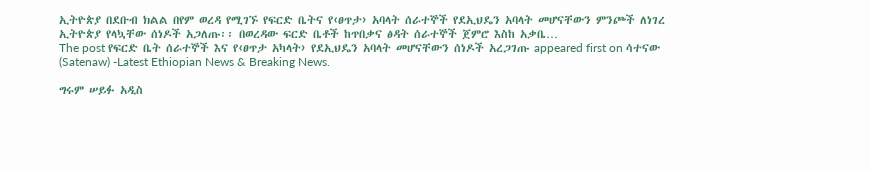ኢትዮጵያ በደቡብ ክልል በየም ወረዳ የሚገኙ የፍርድ ቤትና የ‹ፀጥታ› አባላት ሰራተኞች የደኢህዴን አባላት መሆናቸውን ምንጮች ለነገረ ኢትዮጵያ የላኳቸው ሰነዶች አጋለጡ፡፡ በወረዳው ፍርድ ቤቶች ከጥበቃና ፅዳት ሰራተኞች ጀምሮ እስከ አቃቤ…
The post የፍርድ ቤት ሰራተኞች እና የ‹ፀጥታ አካላት› የደኢህዴን አባላት መሆናቸውን ሰነዶች አረጋገጡ appeared first on ሳተናው (Satenaw) -Latest Ethiopian News & Breaking News.

ግሩም ሠይፉ አዲስ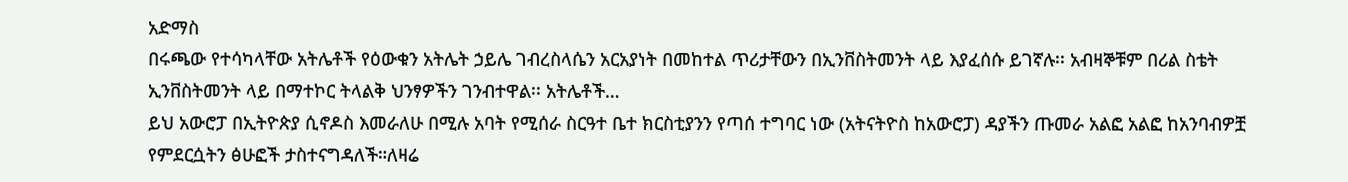አድማስ
በሩጫው የተሳካላቸው አትሌቶች የዕውቁን አትሌት ኃይሌ ገብረስላሴን አርአያነት በመከተል ጥሪታቸውን በኢንቨስትመንት ላይ እያፈሰሱ ይገኛሉ፡፡ አብዛኞቹም በሪል ስቴት ኢንቨስትመንት ላይ በማተኮር ትላልቅ ህንፃዎችን ገንብተዋል፡፡ አትሌቶች…
ይህ አውሮፓ በኢትዮጵያ ሲኖዶስ እመራለሁ በሚሉ አባት የሚሰራ ስርዓተ ቤተ ክርስቲያንን የጣሰ ተግባር ነው (አትናትዮስ ከአውሮፓ) ዳያችን ጡመራ አልፎ አልፎ ከአንባብዎቿ የምደርሷትን ፅሁፎች ታስተናግዳለች።ለዛሬ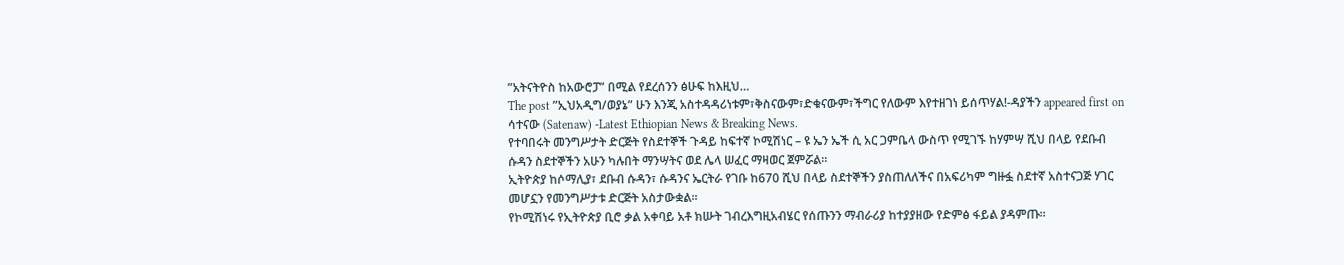”አትናትዮስ ከአውሮፓ” በሚል የደረሰንን ፅሁፍ ከእዚህ…
The post ”ኢህአዲግ/ወያኔ” ሁን እንጂ አስተዳዳሪነቱም፣ቅስናውም፣ድቁናውም፣ችግር የለውም እየተዘገነ ይሰጥሃል!-ዳያችን appeared first on ሳተናው (Satenaw) -Latest Ethiopian News & Breaking News.
የተባበሩት መንግሥታት ድርጅት የስደተኞች ጉዳይ ከፍተኛ ኮሚሽነር – ዩ ኤን ኤች ሲ አር ጋምቤላ ውስጥ የሚገኙ ከሃምሣ ሺህ በላይ የደቡብ ሱዳን ስደተኞችን አሁን ካሉበት ማንሣትና ወደ ሌላ ሠፈር ማዛወር ጀምሯል፡፡
ኢትዮጵያ ከሶማሊያ፣ ደቡብ ሱዳን፣ ሱዳንና ኤርትራ የገቡ ከ670 ሺህ በላይ ስደተኞችን ያስጠለለችና በአፍሪካም ግዙፏ ስደተኛ አስተናጋጅ ሃገር መሆኗን የመንግሥታቱ ድርጅት አስታውቋል፡፡
የኮሚሽነሩ የኢትዮጵያ ቢሮ ቃል አቀባይ አቶ ክሡት ገብረእግዚአብሄር የሰጡንን ማብራሪያ ከተያያዘው የድምፅ ፋይል ያዳምጡ፡፡